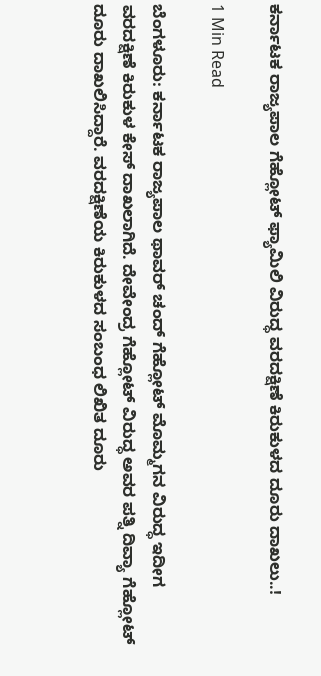ಕರ್ನಾಟಕ ರಾಜ್ಯಪಾಲ ಗೆಹ್ಲೋಟ್ ಫ್ಯಾಮಿಲಿ ವಿರುದ್ಧ ವರದಕ್ಷಿಣೆ ಕಿರುಕುಳದ ದೂರು ದಾಖಲು..!

1 Min Read

ಬೆಂಗಳೂರು: ಕರ್ನಾಟಕ ರಾಜ್ಯಪಾಲ ಥಾವರ್ ಚಂದ್ ಗೆಹ್ಲೋಟ್ ಮೊಮ್ಮಗನ ವಿರುದ್ಧ ಇದೀಗ ವರದಕ್ಷಿಣೆ ಕಿರುಕುಳ ಕೇಸ್ ದಾಖಲಾಗಿದೆ. ದೇವೇಂದ್ರ ಗೆಹ್ಲೋಟ್ ವಿರುದ್ಧ ಅವರ ಪತ್ನಿ ದಿವ್ಯಾ ಗೆಹ್ಲೋಟ್ ದೂರು ದಾಖಲಿಸಿದ್ದಾರೆ‌‌. ವರದಕ್ಷಿಣೆಯ ಕಿರುಕುಳದ ಸಂಬಂಧ ಲಿಖಿತ ದೂರು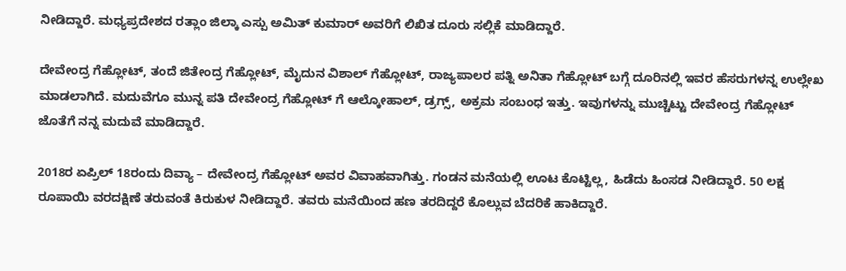ನೀಡಿದ್ದಾರೆ. ಮಧ್ಯಪ್ರದೇಶದ ರತ್ಲಾಂ ಜಿಲ್ಕಾ ಎಸ್ಪು ಅಮಿತ್ ಕುಮಾರ್ ಅವರಿಗೆ ಲಿಖಿತ ದೂರು ಸಲ್ಲಿಕೆ ಮಾಡಿದ್ದಾರೆ.

ದೇವೇಂದ್ರ ಗೆಹ್ಲೋಟ್, ತಂದೆ ಜಿತೇಂದ್ರ ಗೆಹ್ಲೋಟ್, ಮೈದುನ ವಿಶಾಲ್ ಗೆಹ್ಲೋಟ್, ರಾಜ್ಯಪಾಲರ ಪತ್ನಿ ಅನಿತಾ ಗೆಹ್ಲೋಟ್ ಬಗ್ಗೆ ದೂರಿನಲ್ಲಿ ಇವರ ಹೆಸರುಗಳನ್ನ ಉಲ್ಲೇಖ ಮಾಡಲಾಗಿದೆ. ಮದುವೆಗೂ ಮುನ್ನ ಪತಿ ದೇವೇಂದ್ರ ಗೆಹ್ಲೋಟ್ ಗೆ ಆಲ್ಕೋಹಾಲ್, ಡ್ರಗ್ಸ್, ಅಕ್ರಮ ಸಂಬಂಧ ಇತ್ತು. ಇವುಗಳನ್ನು ಮುಚ್ಚಿಟ್ಟು ದೇವೇಂದ್ರ ಗೆಹ್ಲೋಟ್ ಜೊತೆಗೆ ನನ್ನ ಮದುವೆ ಮಾಡಿದ್ದಾರೆ.

2018ರ ಏಪ್ರಿಲ್ 18ರಂದು ದಿವ್ಯಾ – ದೇವೇಂದ್ರ ಗೆಹ್ಲೋಟ್ ಅವರ ವಿವಾಹವಾಗಿತ್ತು. ಗಂಡನ ಮನೆಯಲ್ಲಿ ಊಟ ಕೊಟ್ಟಿಲ್ಲ, ಹಿಡೆದು ಹಿಂಸಡ ನೀಡಿದ್ದಾರೆ. 50 ಲಕ್ಷ ರೂಪಾಯಿ ವರದಕ್ಷಿಣೆ ತರುವಂತೆ ಕಿರುಕುಳ ನೀಡಿದ್ದಾರೆ. ತವರು ಮನೆಯಿಂದ ಹಣ ತರದಿದ್ದರೆ ಕೊಲ್ಲುವ ಬೆದರಿಕೆ ಹಾಕಿದ್ದಾರೆ.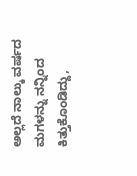ಅಲ್ಲದೆ ನಾಲ್ಕು ವರ್ಷದ ಮಗಳನ್ನು ನನ್ನಿಂದ ಕಿತ್ತುಕೊಂಡಿದ್ದು,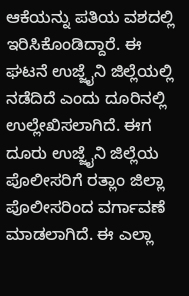ಆಕೆಯನ್ನು ಪತಿಯ ವಶದಲ್ಲಿ ಇರಿಸಿಕೊಂಡಿದ್ದಾರೆ. ಈ ಘಟನೆ ಉಜ್ಜೈನಿ ಜಿಲ್ಲೆಯಲ್ಲಿ ನಡೆದಿದೆ ಎಂದು ದೂರಿನಲ್ಲಿ ಉಲ್ಲೇಖಿಸಲಾಗಿದೆ. ಈಗ ದೂರು ಉಜ್ಜೈನಿ ಜಿಲ್ಲೆಯ ಪೊಲೀಸರಿಗೆ ರತ್ಲಾಂ ಜಿಲ್ಲಾ ಪೊಲೀಸರಿಂದ ವರ್ಗಾವಣೆ ಮಾಡಲಾಗಿದೆ. ಈ ಎಲ್ಲಾ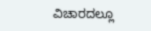ವಿಚಾರದಲ್ಲೂ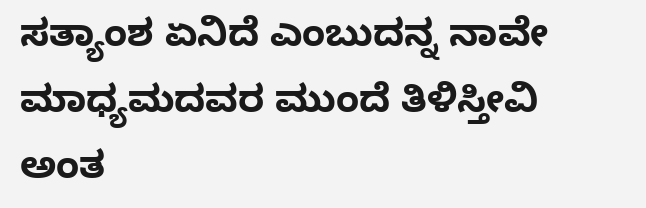ಸತ್ಯಾಂಶ ಏನಿದೆ ಎಂಬುದನ್ನ ನಾವೇ ಮಾಧ್ಯಮದವರ ಮುಂದೆ ತಿಳಿಸ್ತೀವಿ ಅಂತ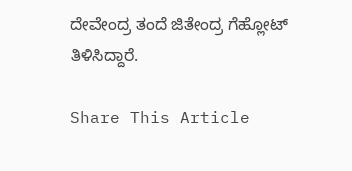ದೇವೇಂದ್ರ ತಂದೆ ಜಿತೇಂದ್ರ ಗೆಹ್ಲೋಟ್ ತಿಳಿಸಿದ್ದಾರೆ.

Share This Article